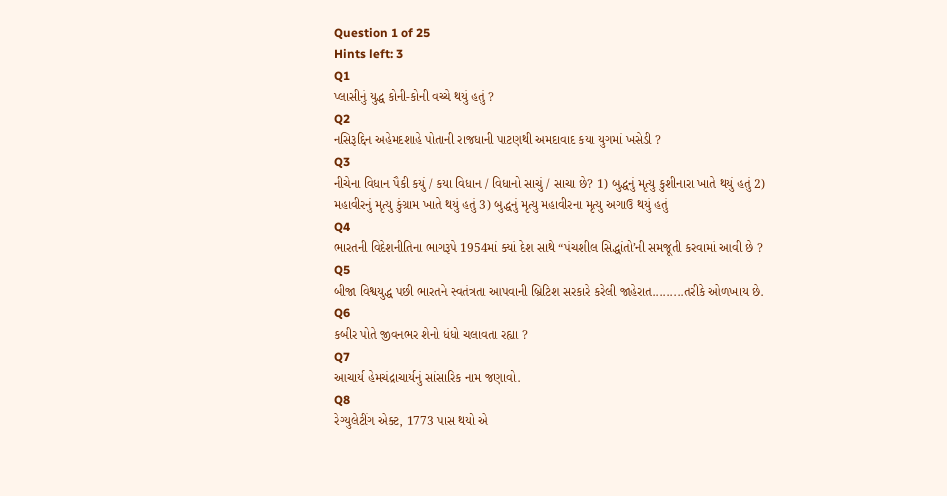Question 1 of 25
Hints left: 3
Q1
પ્લાસીનું યુદ્ધ કોની-કોની વચ્ચે થયું હતું ?
Q2
નસિરૂદ્દિન અહેમદશાહે પોતાની રાજધાની પાટણથી અમદાવાદ કયા યુગમાં ખસેડી ?
Q3
નીચેના વિધાન પૈકી કયું / કયા વિધાન / વિધાનો સાચું / સાચા છે? 1) બુદ્ધનું મૃત્યુ કુશીનારા ખાતે થયું હતું 2) મહાવીરનું મૃત્યુ કુંગ્રામ ખાતે થયું હતું 3) બુદ્ધનું મૃત્યુ મહાવીરના મૃત્યુ અગાઉ થયું હતું
Q4
ભારતની વિદેશનીતિના ભાગરૂપે 1954માં ક્યાં દેશ સાથે “પંચશીલ સિદ્ધાંતો’ની સમજૂતી કરવામાં આવી છે ?
Q5
બીજા વિશ્વયુદ્ધ પછી ભારતને સ્વતંત્રતા આપવાની બ્રિટિશ સરકારે કરેલી જાહેરાત.........તરીકે ઓળખાય છે.
Q6
કબીર પોતે જીવનભર શેનો ધંધો ચલાવતા રહ્યા ?
Q7
આચાર્ય હેમચંદ્રાચાર્યનું સાંસારિક નામ જણાવો.
Q8
રેગ્યુલેટીંગ એક્ટ, 1773 પાસ થયો એ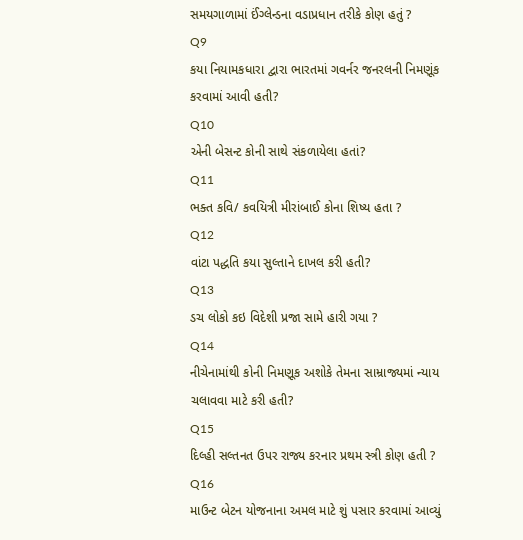સમયગાળામાં ઈંગ્લેન્ડના વડાપ્રધાન તરીકે કોણ હતું ?
Q9
કયા નિયામકધારા દ્વારા ભારતમાં ગવર્નર જનરલની નિમણૂંક કરવામાં આવી હતી?
Q10
એની બેસન્ટ કોની સાથે સંકળાયેલા હતાં?
Q11
ભક્ત કવિ/ કવયિત્રી મીરાંબાઈ કોના શિષ્ય હતા ?
Q12
વાંટા પદ્ધતિ કયા સુલ્તાને દાખલ કરી હતી?
Q13
ડચ લોકો કઇ વિદેશી પ્રજા સામે હારી ગયા ?
Q14
નીચેનામાંથી કોની નિમણૂક અશોકે તેમના સામ્રાજ્યમાં ન્યાય ચલાવવા માટે કરી હતી?
Q15
દિલ્હી સલ્તનત ઉપર રાજ્ય કરનાર પ્રથમ સ્ત્રી કોણ હતી ?
Q16
માઉન્ટ બેટન યોજનાના અમલ માટે શું પસાર કરવામાં આવ્યું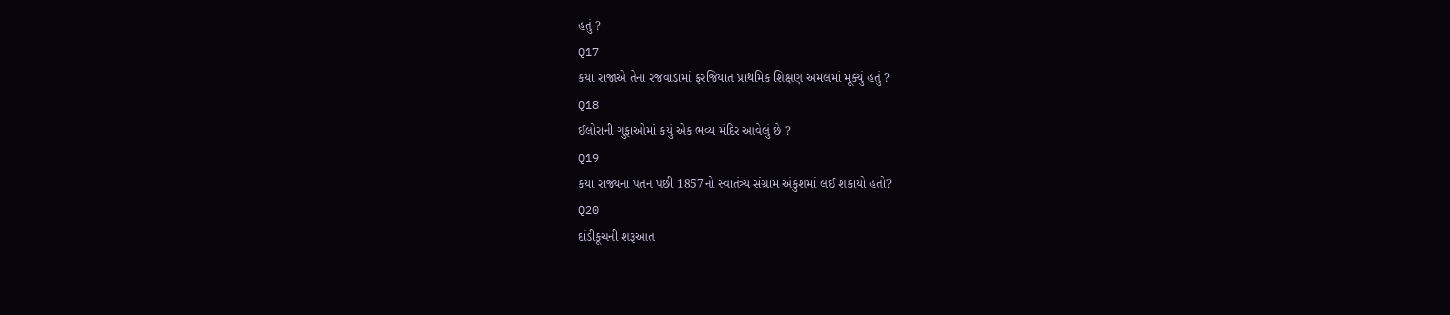હતું ?
Q17
કયા રાજાએ તેના રજવાડામાં ફરજિયાત પ્રાથમિક શિક્ષણ અમલમાં મૂક્યું હતું ?
Q18
ઈલોરાની ગુફાઓમાં કયું એક ભવ્ય મંદિર આવેલું છે ?
Q19
કયા રાજ્યના પતન પછી 1857નો સ્વાતંત્ર્ય સંગ્રામ અંકુશમાં લઈ શકાયો હતો?
Q20
દાંડીકૂચની શરૂઆત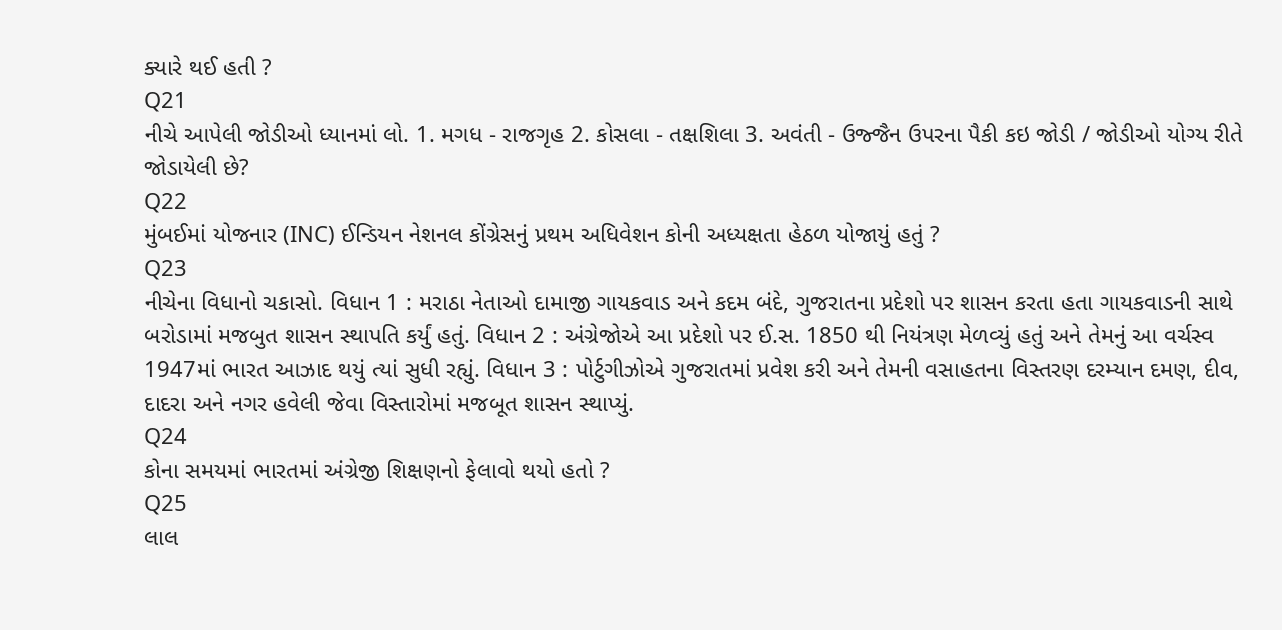ક્યારે થઈ હતી ?
Q21
નીચે આપેલી જોડીઓ ધ્યાનમાં લો. 1. મગધ - રાજગૃહ 2. કોસલા - તક્ષશિલા 3. અવંતી - ઉજ્જૈન ઉપરના પૈકી કઇ જોડી / જોડીઓ યોગ્ય રીતે જોડાયેલી છે?
Q22
મુંબઈમાં યોજનાર (INC) ઈન્ડિયન નેશનલ કોંગ્રેસનું પ્રથમ અધિવેશન કોની અધ્યક્ષતા હેઠળ યોજાયું હતું ?
Q23
નીચેના વિધાનો ચકાસો. વિધાન 1 : મરાઠા નેતાઓ દામાજી ગાયકવાડ અને કદમ બંદે, ગુજરાતના પ્રદેશો પર શાસન કરતા હતા ગાયકવાડની સાથે બરોડામાં મજબુત શાસન સ્થાપતિ કર્યું હતું. વિધાન 2 : અંગ્રેજોએ આ પ્રદેશો પર ઈ.સ. 1850 થી નિયંત્રણ મેળવ્યું હતું અને તેમનું આ વર્ચસ્વ 1947માં ભારત આઝાદ થયું ત્યાં સુધી રહ્યું. વિધાન 3 : પોર્ટુગીઝોએ ગુજરાતમાં પ્રવેશ કરી અને તેમની વસાહતના વિસ્તરણ દરમ્યાન દમણ, દીવ, દાદરા અને નગર હવેલી જેવા વિસ્તારોમાં મજબૂત શાસન સ્થાપ્યું.
Q24
કોના સમયમાં ભારતમાં અંગ્રેજી શિક્ષણનો ફેલાવો થયો હતો ?
Q25
લાલ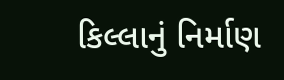કિલ્લાનું નિર્માણ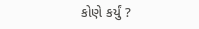કોણે કર્યું ?